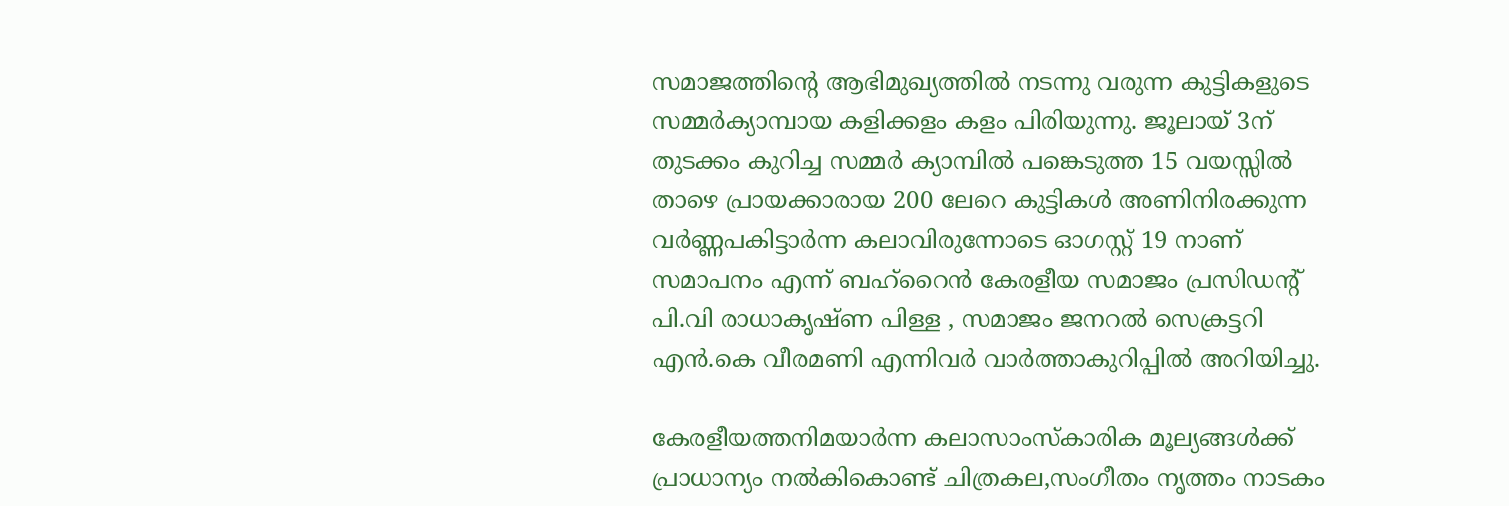സമാജത്തിന്റെ ആഭിമുഖ്യത്തിൽ നടന്നു വരുന്ന കുട്ടികളുടെ സമ്മർക്യാമ്പായ കളിക്കളം കളം പിരിയുന്നു. ജൂലായ് 3ന് തുടക്കം കുറിച്ച സമ്മർ ക്യാമ്പിൽ പങ്കെടുത്ത 15 വയസ്സിൽ താഴെ പ്രായക്കാരായ 200 ലേറെ കുട്ടികൾ അണിനിരക്കുന്ന വർണ്ണപകിട്ടാർന്ന കലാവിരുന്നോടെ ഓഗസ്റ്റ് 19 നാണ് സമാപനം എന്ന് ബഹ്റൈൻ കേരളീയ സമാജം പ്രസിഡന്റ് പി.വി രാധാകൃഷ്ണ പിള്ള , സമാജം ജനറൽ സെക്രട്ടറി എൻ.കെ വീരമണി എന്നിവർ വാർത്താകുറിപ്പിൽ അറിയിച്ചു.

കേരളീയത്തനിമയാർന്ന കലാസാംസ്‌കാരിക മൂല്യങ്ങൾക്ക് പ്രാധാന്യം നൽകികൊണ്ട് ചിത്രകല,സംഗീതം നൃത്തം നാടകം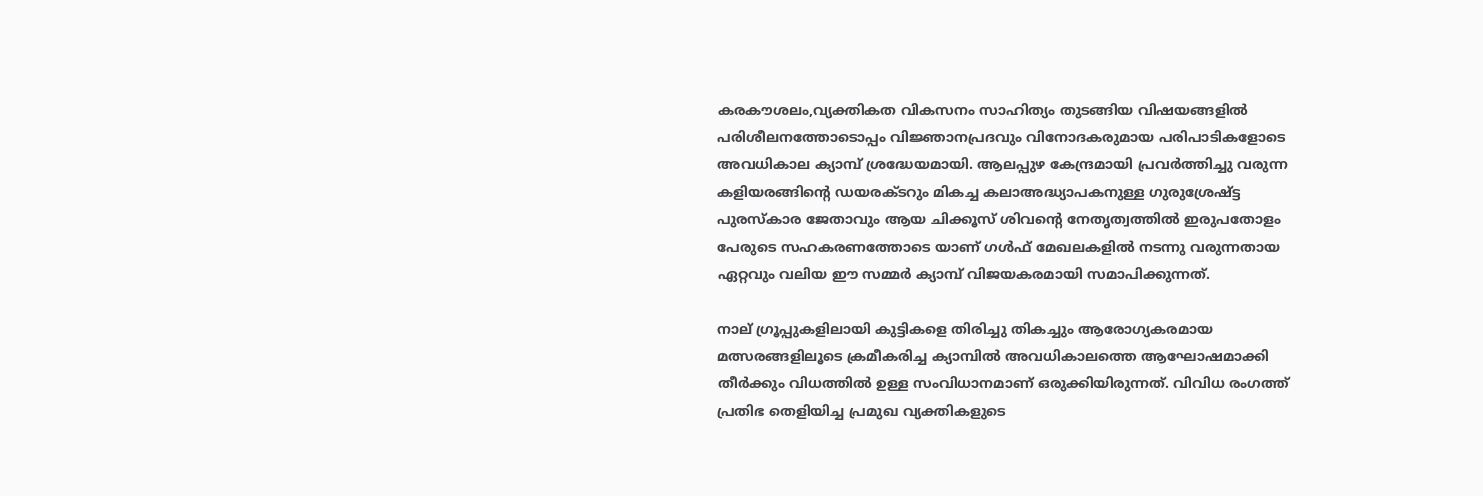കരകൗശലം,വ്യക്തികത വികസനം സാഹിത്യം തുടങ്ങിയ വിഷയങ്ങളിൽ പരിശീലനത്തോടൊപ്പം വിജ്ഞാനപ്രദവും വിനോദകരുമായ പരിപാടികളോടെ അവധികാല ക്യാമ്പ് ശ്രദ്ധേയമായി. ആലപ്പുഴ കേന്ദ്രമായി പ്രവർത്തിച്ചു വരുന്ന കളിയരങ്ങിന്റെ ഡയരക്ടറും മികച്ച കലാഅദ്ധ്യാപകനുള്ള ഗുരുശ്രേഷ്ട്ട പുരസ്‌കാര ജേതാവും ആയ ചിക്കൂസ് ശിവന്റെ നേതൃത്വത്തിൽ ഇരുപതോളം പേരുടെ സഹകരണത്തോടെ യാണ് ഗൾഫ് മേഖലകളിൽ നടന്നു വരുന്നതായ ഏറ്റവും വലിയ ഈ സമ്മർ ക്യാമ്പ് വിജയകരമായി സമാപിക്കുന്നത്.

നാല് ഗ്രൂപ്പുകളിലായി കുട്ടികളെ തിരിച്ചു തികച്ചും ആരോഗ്യകരമായ മത്സരങ്ങളിലൂടെ ക്രമീകരിച്ച ക്യാമ്പിൽ അവധികാലത്തെ ആഘോഷമാക്കി തീർക്കും വിധത്തിൽ ഉള്ള സംവിധാനമാണ് ഒരുക്കിയിരുന്നത്. വിവിധ രംഗത്ത് പ്രതിഭ തെളിയിച്ച പ്രമുഖ വ്യക്തികളുടെ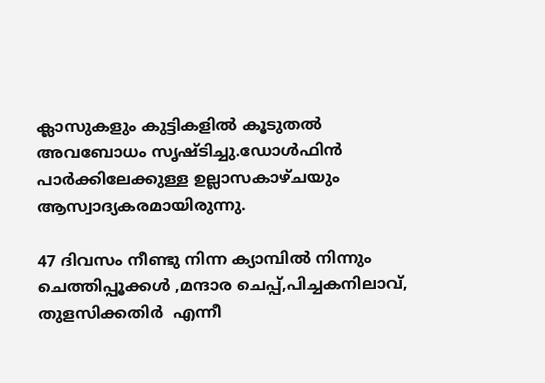ക്ലാസുകളും കുട്ടികളിൽ കൂടുതൽ അവബോധം സൃഷ്ടിച്ചു.ഡോൾഫിൻ പാർക്കിലേക്കുള്ള ഉല്ലാസകാഴ്ചയും ആസ്വാദ്യകരമായിരുന്നു.

47 ദിവസം നീണ്ടു നിന്ന ക്യാമ്പിൽ നിന്നും ചെത്തിപ്പൂക്കൾ ,മന്ദാര ചെപ്പ്,പിച്ചകനിലാവ്, തുളസിക്കതിർ  എന്നീ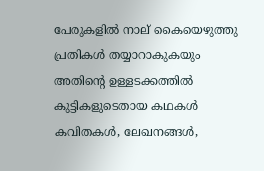പേരുകളിൽ നാല് കൈയെഴുത്തു പ്രതികൾ തയ്യാറാകുകയും അതിന്റെ ഉള്ളടക്കത്തിൽ കുട്ടികളുടെതായ കഥകൾ കവിതകൾ, ലേഖനങ്ങൾ,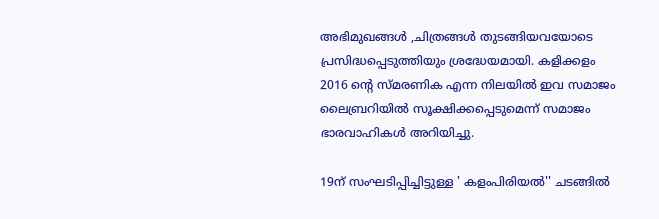അഭിമുഖങ്ങൾ ,ചിത്രങ്ങൾ തുടങ്ങിയവയോടെ പ്രസിദ്ധപ്പെടുത്തിയും ശ്രദ്ധേയമായി. കളിക്കളം 2016 ന്റെ സ്മരണിക എന്ന നിലയിൽ ഇവ സമാജം ലൈബ്രറിയിൽ സൂക്ഷിക്കപ്പെടുമെന്ന് സമാജം ഭാരവാഹികൾ അറിയിച്ചു.

19ന് സംഘടിപ്പിച്ചിട്ടുള്ള ' കളംപിരിയൽ'' ചടങ്ങിൽ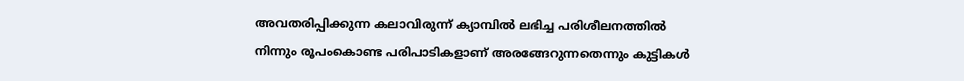അവതരിപ്പിക്കുന്ന കലാവിരുന്ന് ക്യാമ്പിൽ ലഭിച്ച പരിശീലനത്തിൽ നിന്നും രൂപംകൊണ്ട പരിപാടികളാണ് അരങ്ങേറുന്നതെന്നും കുട്ടികൾ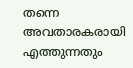തന്നെ അവതാരകരായി എത്തുന്നതും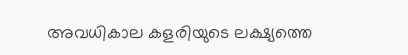അവധികാല കളരിയുടെ ലക്ഷ്യത്തെ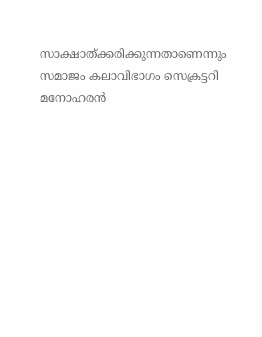സാക്ഷാത്ക്കരിക്കുന്നതാണെന്നും സമാജം കലാവിഭാഗം സെക്രട്ടറി മനോഹരൻ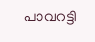പാവറട്ടി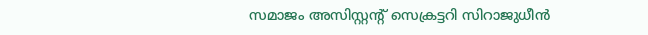സമാജം അസിസ്റ്റന്റ് സെക്രട്ടറി സിറാജുധീൻ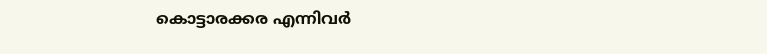കൊട്ടാരക്കര എന്നിവർ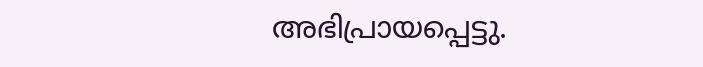അഭിപ്രായപ്പെട്ടു.